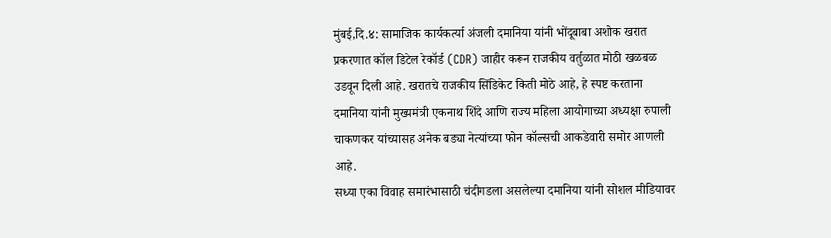मुंबई,दि.४: सामाजिक कार्यकर्त्या अंजली दमानिया यांनी भोंदूबाबा अशोक खरात प्रकरणात कॉल डिटेल रेकॉर्ड (CDR) जाहीर करून राजकीय वर्तुळात मोठी खळबळ उडवून दिली आहे. खरातचे राजकीय सिंडिकेट किती मोठे आहे, हे स्पष्ट करताना दमानिया यांनी मुख्यमंत्री एकनाथ शिंदे आणि राज्य महिला आयोगाच्या अध्यक्षा रुपाली चाकणकर यांच्यासह अनेक बड्या नेत्यांच्या फोन कॉल्सची आकडेवारी समोर आणली आहे.
सध्या एका विवाह समारंभासाठी चंदीगडला असलेल्या दमानिया यांनी सोशल मीडियावर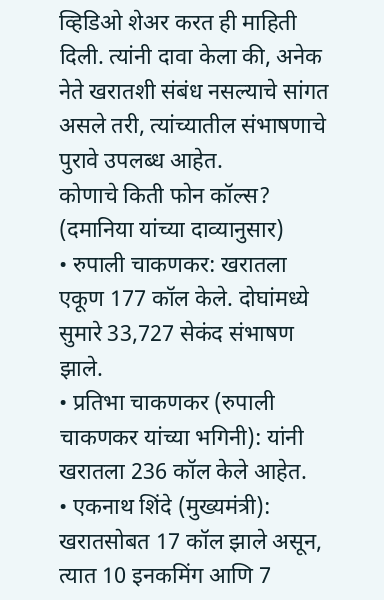व्हिडिओ शेअर करत ही माहिती दिली. त्यांनी दावा केला की, अनेक नेते खरातशी संबंध नसल्याचे सांगत असले तरी, त्यांच्यातील संभाषणाचे पुरावे उपलब्ध आहेत.
कोणाचे किती फोन कॉल्स? (दमानिया यांच्या दाव्यानुसार)
• रुपाली चाकणकर: खरातला एकूण 177 कॉल केले. दोघांमध्ये सुमारे 33,727 सेकंद संभाषण झाले.
• प्रतिभा चाकणकर (रुपाली चाकणकर यांच्या भगिनी): यांनी खरातला 236 कॉल केले आहेत.
• एकनाथ शिंदे (मुख्यमंत्री): खरातसोबत 17 कॉल झाले असून, त्यात 10 इनकमिंग आणि 7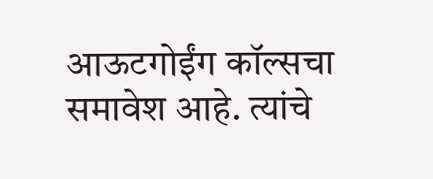आऊटगोईंग कॉल्सचा समावेश आहे. त्यांचे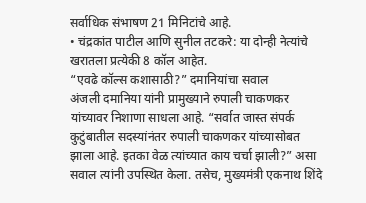सर्वाधिक संभाषण 21 मिनिटांचे आहे.
• चंद्रकांत पाटील आणि सुनील तटकरे: या दोन्ही नेत्यांचे खरातला प्रत्येकी 8 कॉल आहेत.
“एवढे कॉल्स कशासाठी?” दमानियांचा सवाल
अंजली दमानिया यांनी प्रामुख्याने रुपाली चाकणकर यांच्यावर निशाणा साधला आहे. “सर्वात जास्त संपर्क कुटुंबातील सदस्यांनंतर रुपाली चाकणकर यांच्यासोबत झाला आहे. इतका वेळ त्यांच्यात काय चर्चा झाली?” असा सवाल त्यांनी उपस्थित केला. तसेच, मुख्यमंत्री एकनाथ शिंदे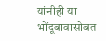यांनीही या भोंदूबावासोबत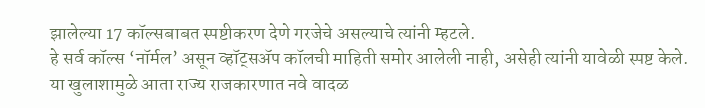झालेल्या 17 कॉल्सबाबत स्पष्टीकरण देणे गरजेचे असल्याचे त्यांनी म्हटले.
हे सर्व कॉल्स ‘नॉर्मल’ असून व्हॉट्सॲप कॉलची माहिती समोर आलेली नाही, असेही त्यांनी यावेळी स्पष्ट केले. या खुलाशामुळे आता राज्य राजकारणात नवे वादळ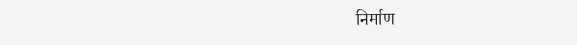निर्माण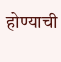होण्याची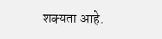शक्यता आहे.